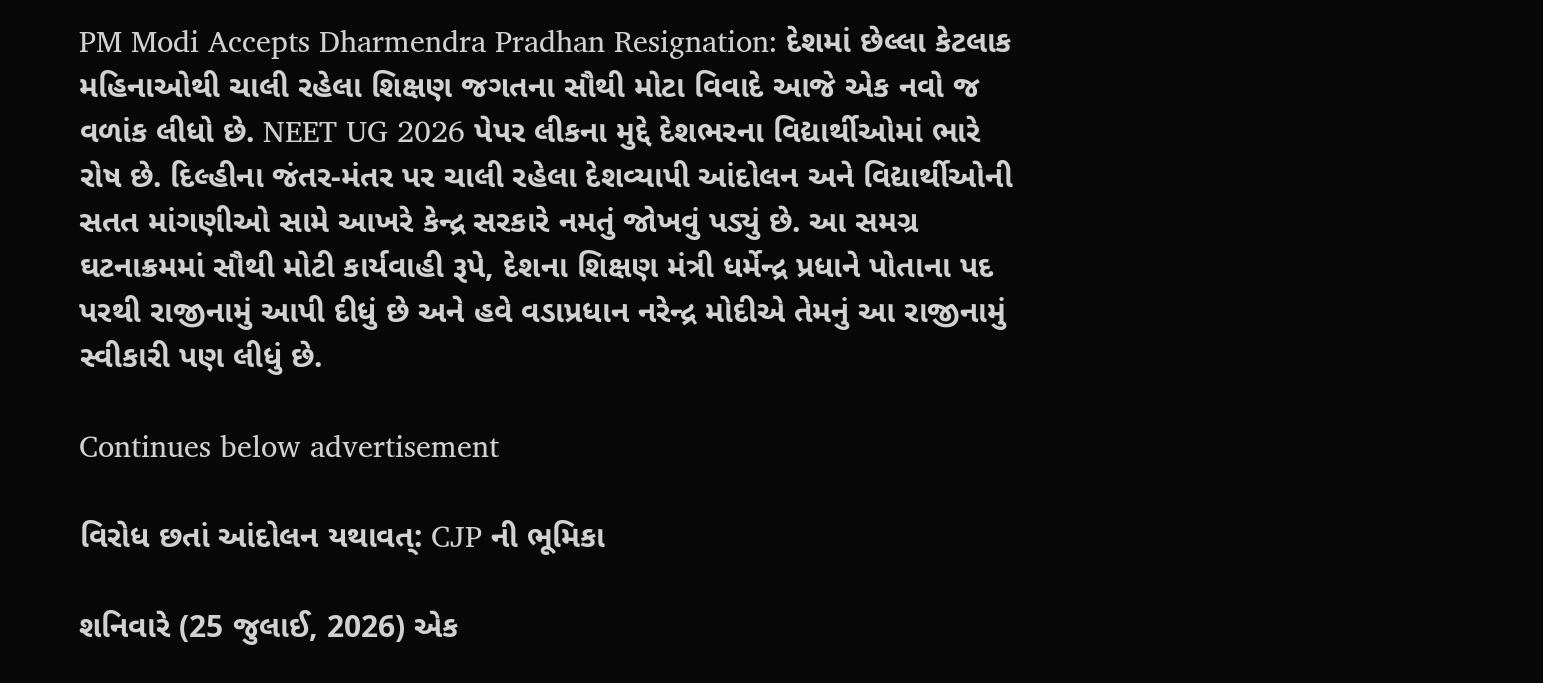PM Modi Accepts Dharmendra Pradhan Resignation: દેશમાં છેલ્લા કેટલાક મહિનાઓથી ચાલી રહેલા શિક્ષણ જગતના સૌથી મોટા વિવાદે આજે એક નવો જ વળાંક લીધો છે. NEET UG 2026 પેપર લીકના મુદ્દે દેશભરના વિદ્યાર્થીઓમાં ભારે રોષ છે. દિલ્હીના જંતર-મંતર પર ચાલી રહેલા દેશવ્યાપી આંદોલન અને વિદ્યાર્થીઓની સતત માંગણીઓ સામે આખરે કેન્દ્ર સરકારે નમતું જોખવું પડ્યું છે. આ સમગ્ર ઘટનાક્રમમાં સૌથી મોટી કાર્યવાહી રૂપે, દેશના શિક્ષણ મંત્રી ધર્મેન્દ્ર પ્રધાને પોતાના પદ પરથી રાજીનામું આપી દીધું છે અને હવે વડાપ્રધાન નરેન્દ્ર મોદીએ તેમનું આ રાજીનામું સ્વીકારી પણ લીધું છે.

Continues below advertisement

વિરોધ છતાં આંદોલન યથાવત્: CJP ની ભૂમિકા

શનિવારે (25 જુલાઈ, 2026) એક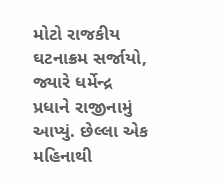મોટો રાજકીય ઘટનાક્રમ સર્જાયો, જ્યારે ધર્મેન્દ્ર પ્રધાને રાજીનામું આપ્યું. છેલ્લા એક મહિનાથી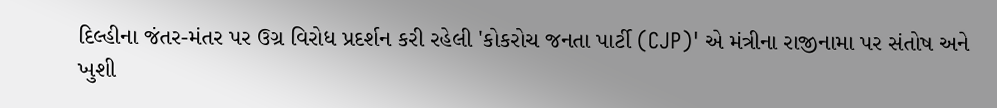દિલ્હીના જંતર-મંતર પર ઉગ્ર વિરોધ પ્રદર્શન કરી રહેલી 'કોકરોચ જનતા પાર્ટી (CJP)' એ મંત્રીના રાજીનામા પર સંતોષ અને ખુશી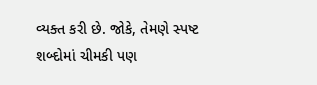વ્યક્ત કરી છે. જોકે, તેમણે સ્પષ્ટ શબ્દોમાં ચીમકી પણ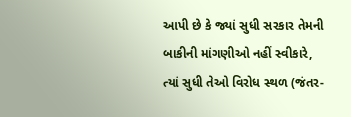આપી છે કે જ્યાં સુધી સરકાર તેમની બાકીની માંગણીઓ નહીં સ્વીકારે, ત્યાં સુધી તેઓ વિરોધ સ્થળ (જંતર-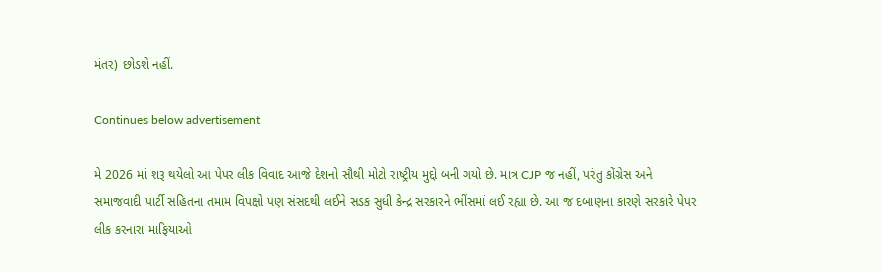મંતર) છોડશે નહીં.

Continues below advertisement

મે 2026 માં શરૂ થયેલો આ પેપર લીક વિવાદ આજે દેશનો સૌથી મોટો રાષ્ટ્રીય મુદ્દો બની ગયો છે. માત્ર CJP જ નહીં, પરંતુ કોંગ્રેસ અને સમાજવાદી પાર્ટી સહિતના તમામ વિપક્ષો પણ સંસદથી લઈને સડક સુધી કેન્દ્ર સરકારને ભીંસમાં લઈ રહ્યા છે. આ જ દબાણના કારણે સરકારે પેપર લીક કરનારા માફિયાઓ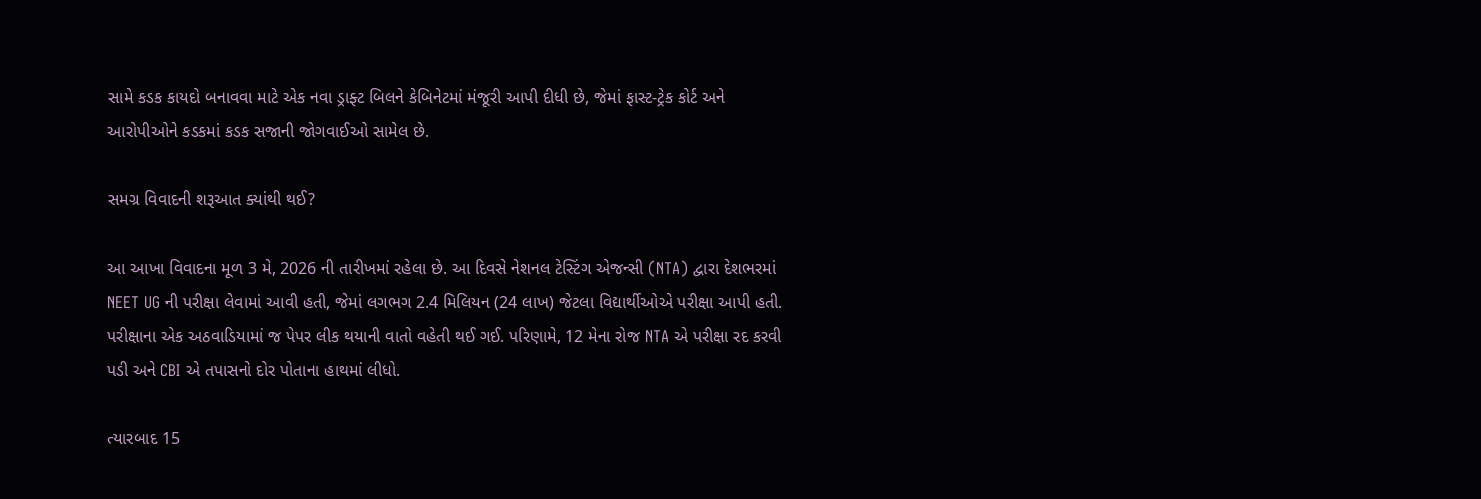સામે કડક કાયદો બનાવવા માટે એક નવા ડ્રાફ્ટ બિલને કેબિનેટમાં મંજૂરી આપી દીધી છે, જેમાં ફાસ્ટ-ટ્રેક કોર્ટ અને આરોપીઓને કડકમાં કડક સજાની જોગવાઈઓ સામેલ છે.

સમગ્ર વિવાદની શરૂઆત ક્યાંથી થઈ?

આ આખા વિવાદના મૂળ 3 મે, 2026 ની તારીખમાં રહેલા છે. આ દિવસે નેશનલ ટેસ્ટિંગ એજન્સી (NTA) દ્વારા દેશભરમાં NEET UG ની પરીક્ષા લેવામાં આવી હતી, જેમાં લગભગ 2.4 મિલિયન (24 લાખ) જેટલા વિદ્યાર્થીઓએ પરીક્ષા આપી હતી. પરીક્ષાના એક અઠવાડિયામાં જ પેપર લીક થયાની વાતો વહેતી થઈ ગઈ. પરિણામે, 12 મેના રોજ NTA એ પરીક્ષા રદ કરવી પડી અને CBI એ તપાસનો દોર પોતાના હાથમાં લીધો.

ત્યારબાદ 15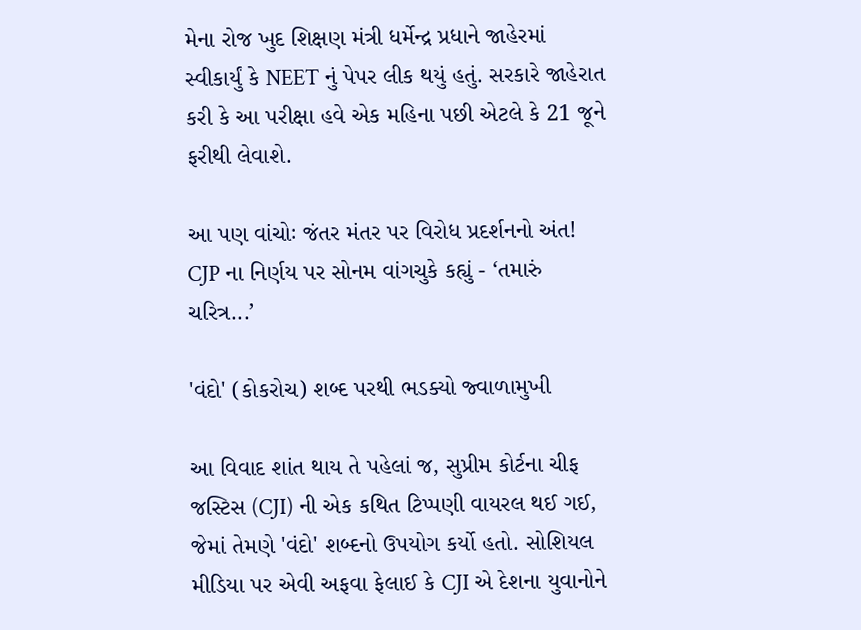મેના રોજ ખુદ શિક્ષણ મંત્રી ધર્મેન્દ્ર પ્રધાને જાહેરમાં સ્વીકાર્યું કે NEET નું પેપર લીક થયું હતું. સરકારે જાહેરાત કરી કે આ પરીક્ષા હવે એક મહિના પછી એટલે કે 21 જૂને ફરીથી લેવાશે.

આ પણ વાંચોઃ જંતર મંતર પર વિરોધ પ્રદર્શનનો અંત! CJP ના નિર્ણય પર સોનમ વાંગચુકે કહ્યું - ‘તમારું ચરિત્ર...’

'વંદો' (કોકરોચ) શબ્દ પરથી ભડક્યો જ્વાળામુખી

આ વિવાદ શાંત થાય તે પહેલાં જ, સુપ્રીમ કોર્ટના ચીફ જસ્ટિસ (CJI) ની એક કથિત ટિપ્પણી વાયરલ થઈ ગઈ, જેમાં તેમણે 'વંદો' શબ્દનો ઉપયોગ કર્યો હતો. સોશિયલ મીડિયા પર એવી અફવા ફેલાઈ કે CJI એ દેશના યુવાનોને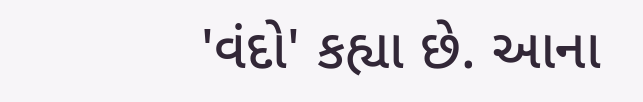'વંદો' કહ્યા છે. આના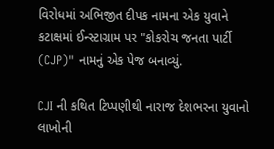વિરોધમાં અભિજીત દીપક નામના એક યુવાને કટાક્ષમાં ઈન્સ્ટાગ્રામ પર "કોકરોચ જનતા પાર્ટી (CJP)" નામનું એક પેજ બનાવ્યું.

CJI ની કથિત ટિપ્પણીથી નારાજ દેશભરના યુવાનો લાખોની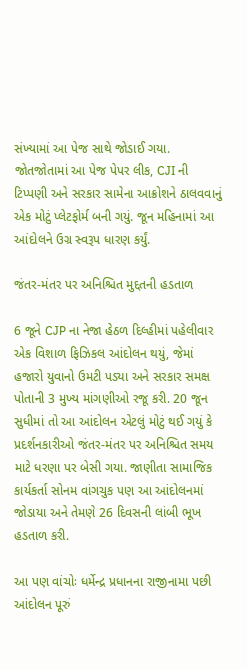સંખ્યામાં આ પેજ સાથે જોડાઈ ગયા. જોતજોતામાં આ પેજ પેપર લીક, CJI ની ટિપ્પણી અને સરકાર સામેના આક્રોશને ઠાલવવાનું એક મોટું પ્લેટફોર્મ બની ગયું. જૂન મહિનામાં આ આંદોલને ઉગ્ર સ્વરૂપ ધારણ કર્યું.

જંતર-મંતર પર અનિશ્ચિત મુદ્દતની હડતાળ

6 જૂને CJP ના નેજા હેઠળ દિલ્હીમાં પહેલીવાર એક વિશાળ ફિઝિકલ આંદોલન થયું, જેમાં હજારો યુવાનો ઉમટી પડ્યા અને સરકાર સમક્ષ પોતાની 3 મુખ્ય માંગણીઓ રજૂ કરી. 20 જૂન સુધીમાં તો આ આંદોલન એટલું મોટું થઈ ગયું કે પ્રદર્શનકારીઓ જંતર-મંતર પર અનિશ્ચિત સમય માટે ધરણા પર બેસી ગયા. જાણીતા સામાજિક કાર્યકર્તા સોનમ વાંગચુક પણ આ આંદોલનમાં જોડાયા અને તેમણે 26 દિવસની લાંબી ભૂખ હડતાળ કરી.

આ પણ વાંચોઃ ધર્મેન્દ્ર પ્રધાનના રાજીનામા પછી આંદોલન પૂરું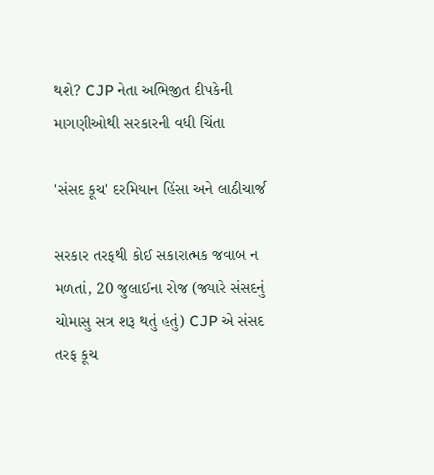થશે? CJP નેતા અભિજીત દીપકેની માગણીઓથી સરકારની વધી ચિંતા

'સંસદ કૂચ' દરમિયાન હિંસા અને લાઠીચાર્જ

સરકાર તરફથી કોઈ સકારાત્મક જવાબ ન મળતાં, 20 જુલાઈના રોજ (જ્યારે સંસદનું ચોમાસુ સત્ર શરૂ થતું હતું) CJP એ સંસદ તરફ કૂચ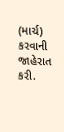(માર્ચ) કરવાની જાહેરાત કરી.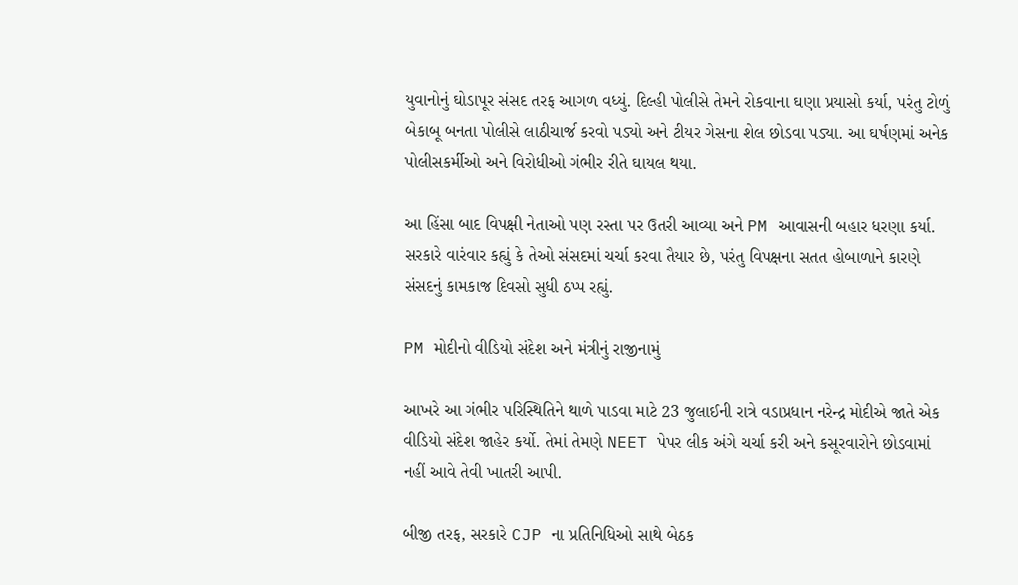યુવાનોનું ઘોડાપૂર સંસદ તરફ આગળ વધ્યું. દિલ્હી પોલીસે તેમને રોકવાના ઘણા પ્રયાસો કર્યા, પરંતુ ટોળું બેકાબૂ બનતા પોલીસે લાઠીચાર્જ કરવો પડ્યો અને ટીયર ગેસના શેલ છોડવા પડ્યા. આ ઘર્ષણમાં અનેક પોલીસકર્મીઓ અને વિરોધીઓ ગંભીર રીતે ઘાયલ થયા.

આ હિંસા બાદ વિપક્ષી નેતાઓ પણ રસ્તા પર ઉતરી આવ્યા અને PM આવાસની બહાર ધરણા કર્યા. સરકારે વારંવાર કહ્યું કે તેઓ સંસદમાં ચર્ચા કરવા તૈયાર છે, પરંતુ વિપક્ષના સતત હોબાળાને કારણે સંસદનું કામકાજ દિવસો સુધી ઠપ્પ રહ્યું.

PM મોદીનો વીડિયો સંદેશ અને મંત્રીનું રાજીનામું

આખરે આ ગંભીર પરિસ્થિતિને થાળે પાડવા માટે 23 જુલાઈની રાત્રે વડાપ્રધાન નરેન્દ્ર મોદીએ જાતે એક વીડિયો સંદેશ જાહેર કર્યો. તેમાં તેમણે NEET પેપર લીક અંગે ચર્ચા કરી અને કસૂરવારોને છોડવામાં નહીં આવે તેવી ખાતરી આપી.

બીજી તરફ, સરકારે CJP ના પ્રતિનિધિઓ સાથે બેઠક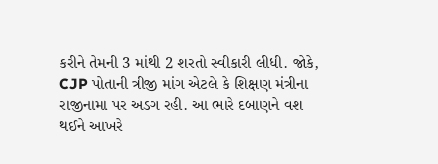કરીને તેમની 3 માંથી 2 શરતો સ્વીકારી લીધી. જોકે, CJP પોતાની ત્રીજી માંગ એટલે કે શિક્ષણ મંત્રીના રાજીનામા પર અડગ રહી. આ ભારે દબાણને વશ થઈને આખરે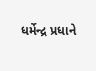ધર્મેન્દ્ર પ્રધાને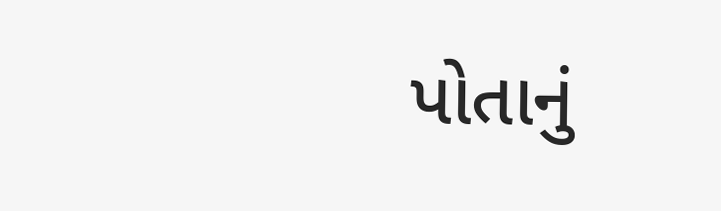પોતાનું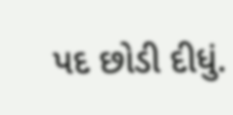પદ છોડી દીધું.